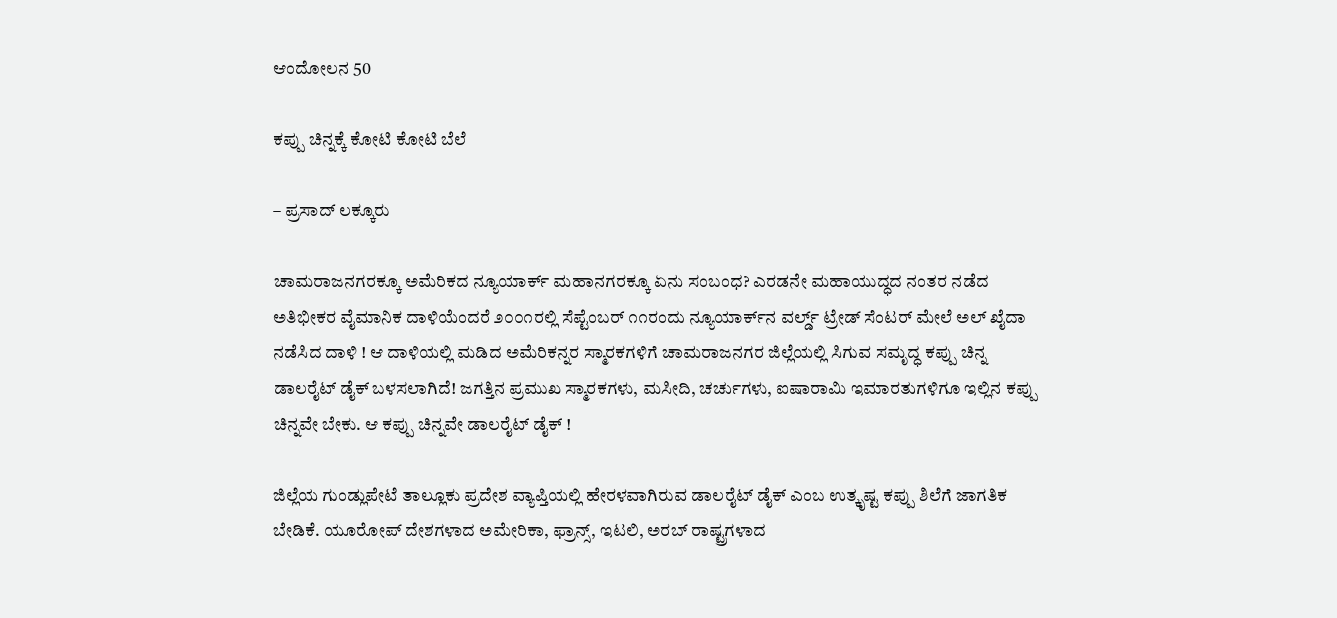ಆಂದೋಲನ 50

ಕಪ್ಪು ಚಿನ್ನಕ್ಕೆ ಕೋಟಿ ಕೋಟಿ ಬೆಲೆ

– ಪ್ರಸಾದ್ ಲಕ್ಕೂರು

ಚಾಮರಾಜನಗರಕ್ಕೂ ಅಮೆರಿಕದ ನ್ಯೂಯಾರ್ಕ್ ಮಹಾನಗರಕ್ಕೂ ಏನು ಸಂಬಂಧ? ಎರಡನೇ ಮಹಾಯುದ್ಧದ ನಂತರ ನಡೆದ ಅತಿಭೀಕರ ವೈಮಾನಿಕ ದಾಳಿಯೆಂದರೆ ೨೦೦೧ರಲ್ಲಿ ಸೆಪ್ಟೆಂಬರ್ ೧೧ರಂದು ನ್ಯೂಯಾರ್ಕ್‌ನ ವರ್ಲ್ಡ್ ಟ್ರೇಡ್ ಸೆಂಟರ್ ಮೇಲೆ ಅಲ್ ಖೈದಾ ನಡೆಸಿದ ದಾಳಿ ! ಆ ದಾಳಿಯಲ್ಲಿ ಮಡಿದ ಅಮೆರಿಕನ್ನರ ಸ್ಮಾರಕಗಳಿಗೆ ಚಾಮರಾಜನಗರ ಜಿಲ್ಲೆಯಲ್ಲಿ ಸಿಗುವ ಸಮೃದ್ಧ ಕಪ್ಪು ಚಿನ್ನ ಡಾಲರೈಟ್ ಡೈಕ್ ಬಳಸಲಾಗಿದೆ! ಜಗತ್ತಿನ ಪ್ರಮುಖ ಸ್ಮಾರಕಗಳು, ಮಸೀದಿ, ಚರ್ಚುಗಳು, ಐಷಾರಾಮಿ ಇಮಾರತುಗಳಿಗೂ ಇಲ್ಲಿನ ಕಪ್ಪು ಚಿನ್ನವೇ ಬೇಕು. ಆ ಕಪ್ಪು ಚಿನ್ನವೇ ಡಾಲರೈಟ್ ಡೈಕ್ !

ಜಿಲ್ಲೆಯ ಗುಂಡ್ಲುಪೇಟೆ ತಾಲ್ಲೂಕು ಪ್ರದೇಶ ವ್ಯಾಪ್ತಿಯಲ್ಲಿ ಹೇರಳವಾಗಿರುವ ಡಾಲರೈಟ್ ಡೈಕ್ ಎಂಬ ಉತ್ಕೃಷ್ಟ ಕಪ್ಪು ಶಿಲೆಗೆ ಜಾಗತಿಕ ಬೇಡಿಕೆ. ಯೂರೋಪ್ ದೇಶಗಳಾದ ಅಮೇರಿಕಾ, ಫ್ರಾನ್ಸ್, ಇಟಲಿ, ಅರಬ್ ರಾಷ್ಟ್ರಗಳಾದ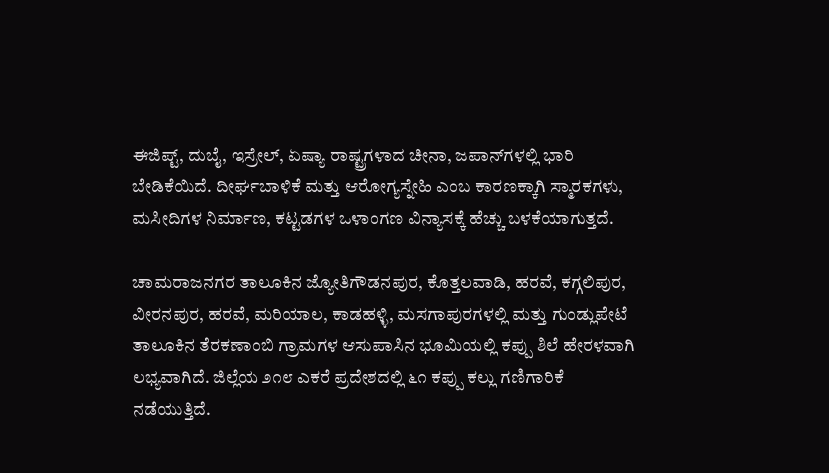ಈಜಿಪ್ಟ್, ದುಬೈ, ಇಸ್ರೇಲ್, ಏಷ್ಯಾ ರಾಷ್ಟ್ರಗಳಾದ ಚೀನಾ, ಜಪಾನ್‌ಗಳಲ್ಲಿ ಭಾರಿ ಬೇಡಿಕೆಯಿದೆ. ದೀರ್ಘಬಾಳಿಕೆ ಮತ್ತು ಆರೋಗ್ಯಸ್ನೇಹಿ ಎಂಬ ಕಾರಣಕ್ಕಾಗಿ ಸ್ಮಾರಕಗಳು, ಮಸೀದಿಗಳ ನಿರ್ಮಾಣ, ಕಟ್ಟಡಗಳ ಒಳಾಂಗಣ ವಿನ್ಯಾಸಕ್ಕೆ ಹೆಚ್ಚು ಬಳಕೆಯಾಗುತ್ತದೆ.

ಚಾಮರಾಜನಗರ ತಾಲೂಕಿನ ಜ್ಯೋತಿಗೌಡನಪುರ, ಕೊತ್ತಲವಾಡಿ, ಹರವೆ, ಕಗ್ಗಲಿಪುರ, ವೀರನಪುರ, ಹರವೆ, ಮರಿಯಾಲ, ಕಾಡಹಳ್ಳಿ, ಮಸಗಾಪುರಗಳಲ್ಲಿ ಮತ್ತು ಗುಂಡ್ಲುಪೇಟೆ ತಾಲೂಕಿನ ತೆರಕಣಾಂಬಿ ಗ್ರಾಮಗಳ ಆಸುಪಾಸಿನ ಭೂಮಿಯಲ್ಲಿ ಕಪ್ಪು ಶಿಲೆ ಹೇರಳವಾಗಿ ಲಭ್ಯವಾಗಿದೆ. ಜಿಲ್ಲೆಯ ೨೧೮ ಎಕರೆ ಪ್ರದೇಶದಲ್ಲಿ ೬೧ ಕಪ್ಪು ಕಲ್ಲು ಗಣಿಗಾರಿಕೆ ನಡೆಯುತ್ತಿದೆ.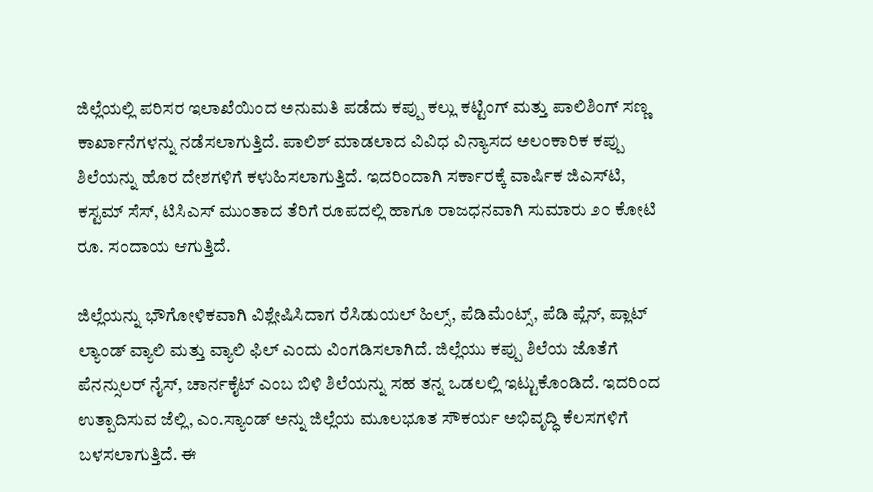ಜಿಲ್ಲೆಯಲ್ಲಿ ಪರಿಸರ ಇಲಾಖೆಯಿಂದ ಅನುಮತಿ ಪಡೆದು ಕಪ್ಪು ಕಲ್ಲು ಕಟ್ಟಿಂಗ್ ಮತ್ತು ಪಾಲಿಶಿಂಗ್ ಸಣ್ಣ ಕಾರ್ಖಾನೆಗಳನ್ನು ನಡೆಸಲಾಗುತ್ತಿದೆ. ಪಾಲಿಶ್ ಮಾಡಲಾದ ವಿವಿಧ ವಿನ್ಯಾಸದ ಅಲಂಕಾರಿಕ ಕಪ್ಪು ಶಿಲೆಯನ್ನು ಹೊರ ದೇಶಗಳಿಗೆ ಕಳುಹಿಸಲಾಗುತ್ತಿದೆ. ಇದರಿಂದಾಗಿ ಸರ್ಕಾರಕ್ಕೆ ವಾರ್ಷಿಕ ಜಿಎಸ್‌ಟಿ, ಕಸ್ಟಮ್ ಸೆಸ್, ಟಿಸಿಎಸ್ ಮುಂತಾದ ತೆರಿಗೆ ರೂಪದಲ್ಲಿ ಹಾಗೂ ರಾಜಧನವಾಗಿ ಸುಮಾರು ೨೦ ಕೋಟಿ ರೂ. ಸಂದಾಯ ಆಗುತ್ತಿದೆ.

ಜಿಲ್ಲೆಯನ್ನು ಭೌಗೋಳಿಕವಾಗಿ ವಿಶ್ಲೇಷಿಸಿದಾಗ ರೆಸಿಡುಯಲ್ ಹಿಲ್ಸ್, ಪೆಡಿಮೆಂಟ್ಸ್, ಪೆಡಿ ಪ್ಲೆನ್, ಪ್ಲಾಟ್ ಲ್ಯಾಂಡ್ ವ್ಯಾಲಿ ಮತ್ತು ವ್ಯಾಲಿ ಫಿಲ್ ಎಂದು ವಿಂಗಡಿಸಲಾಗಿದೆ. ಜಿಲ್ಲೆಯು ಕಪ್ಪು ಶಿಲೆಯ ಜೊತೆಗೆ ಪೆನನ್ಸುಲರ್ ನೈಸ್, ಚಾರ್ನಕೈಟ್ ಎಂಬ ಬಿಳಿ ಶಿಲೆಯನ್ನು ಸಹ ತನ್ನ ಒಡಲಲ್ಲಿ ಇಟ್ಟುಕೊಂಡಿದೆ. ಇದರಿಂದ ಉತ್ಪಾದಿಸುವ ಜೆಲ್ಲಿ, ಎಂ.ಸ್ಯಾಂಡ್ ಅನ್ನು ಜಿಲ್ಲೆಯ ಮೂಲಭೂತ ಸೌಕರ್ಯ ಅಭಿವೃದ್ಧಿ ಕೆಲಸಗಳಿಗೆ ಬಳಸಲಾಗುತ್ತಿದೆ. ಈ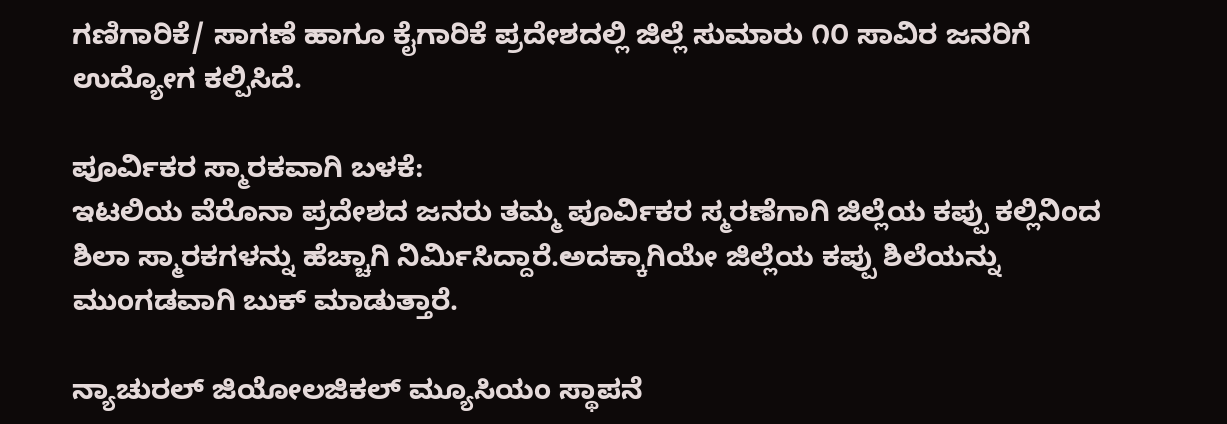ಗಣಿಗಾರಿಕೆ/ ಸಾಗಣೆ ಹಾಗೂ ಕೈಗಾರಿಕೆ ಪ್ರದೇಶದಲ್ಲಿ ಜಿಲ್ಲೆ ಸುಮಾರು ೧೦ ಸಾವಿರ ಜನರಿಗೆ ಉದ್ಯೋಗ ಕಲ್ಪಿಸಿದೆ.

ಪೂರ್ವಿಕರ ಸ್ಮಾರಕವಾಗಿ ಬಳಕೆ:
ಇಟಲಿಯ ವೆರೊನಾ ಪ್ರದೇಶದ ಜನರು ತಮ್ಮ ಪೂರ್ವಿಕರ ಸ್ಮರಣೆಗಾಗಿ ಜಿಲ್ಲೆಯ ಕಪ್ಪು ಕಲ್ಲಿನಿಂದ ಶಿಲಾ ಸ್ಮಾರಕಗಳನ್ನು ಹೆಚ್ಚಾಗಿ ನಿರ್ಮಿಸಿದ್ದಾರೆ.ಅದಕ್ಕಾಗಿಯೇ ಜಿಲ್ಲೆಯ ಕಪ್ಪು ಶಿಲೆಯನ್ನು ಮುಂಗಡವಾಗಿ ಬುಕ್ ಮಾಡುತ್ತಾರೆ.

ನ್ಯಾಚುರಲ್ ಜಿಯೋಲಜಿಕಲ್ ಮ್ಯೂಸಿಯಂ ಸ್ಥಾಪನೆ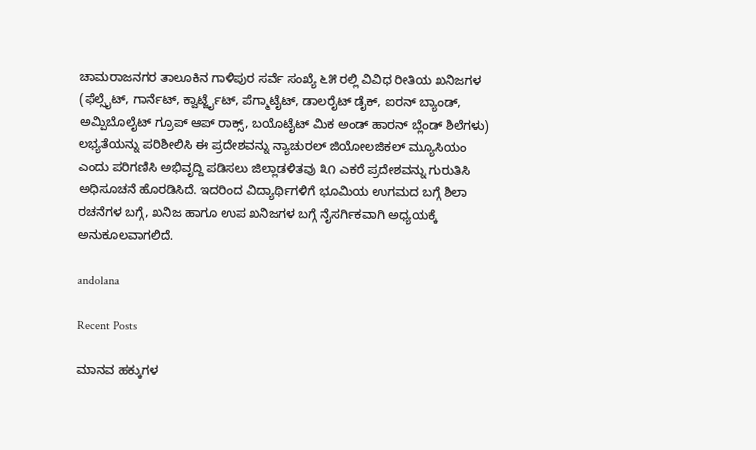ಚಾಮರಾಜನಗರ ತಾಲೂಕಿನ ಗಾಳಿಪುರ ಸರ್ವೆ ಸಂಖ್ಯೆ ೬೫ ರಲ್ಲಿ ವಿವಿಧ ರೀತಿಯ ಖನಿಜಗಳ (ಫೆಲ್ಸೈಟ್, ಗಾರ್ನೆಟ್, ಕ್ವಾರ್ಟ್ಜೈಟ್, ಪೆಗ್ಮಾಟೈಟ್, ಡಾಲರೈಟ್ ಡೈಕ್, ಐರನ್ ಬ್ಯಾಂಡ್, ಅಮ್ಪಿಬೊಲೈಟ್ ಗ್ರೂಪ್ ಆಪ್ ರಾಕ್ಸ್, ಬಯೊಟೈಟ್ ಮಿಕ ಅಂಡ್ ಹಾರನ್ ಬ್ಲೆಂಡ್ ಶಿಲೆಗಳು) ಲಭ್ಯತೆಯನ್ನು ಪರಿಶೀಲಿಸಿ ಈ ಪ್ರದೇಶವನ್ನು ನ್ಯಾಚುರಲ್ ಜಿಯೋಲಜಿಕಲ್ ಮ್ಯೂಸಿಯಂ ಎಂದು ಪರಿಗಣಿಸಿ ಅಭಿವೃದ್ದಿ ಪಡಿಸಲು ಜಿಲ್ಲಾಡಳಿತವು ೩೧ ಎಕರೆ ಪ್ರದೇಶವನ್ನು ಗುರುತಿಸಿ ಅಧಿಸೂಚನೆ ಹೊರಡಿಸಿದೆ. ಇದರಿಂದ ವಿದ್ಯಾರ್ಥಿಗಳಿಗೆ ಭೂಮಿಯ ಉಗಮದ ಬಗ್ಗೆ ಶಿಲಾ ರಚನೆಗಳ ಬಗ್ಗೆ, ಖನಿಜ ಹಾಗೂ ಉಪ ಖನಿಜಗಳ ಬಗ್ಗೆ ನೈಸರ್ಗಿಕವಾಗಿ ಅಧ್ಯಯಕ್ಕೆ ಅನುಕೂಲವಾಗಲಿದೆ.

andolana

Recent Posts

ಮಾನವ ಹಕ್ಕುಗಳ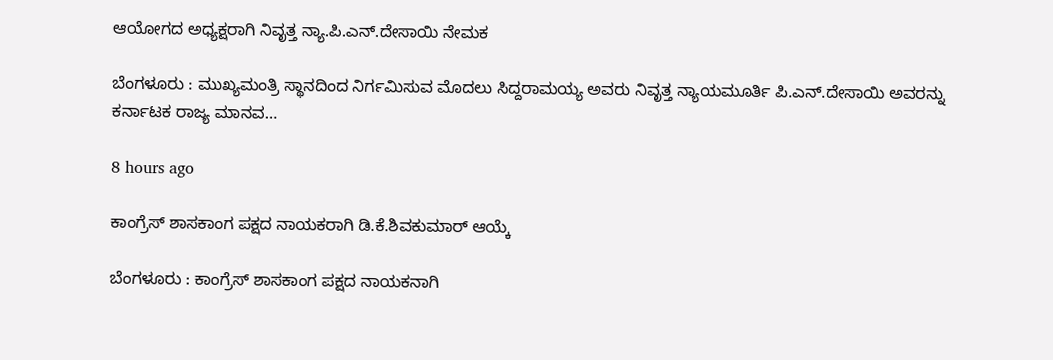ಆಯೋಗದ ಅಧ್ಯಕ್ಷರಾಗಿ ನಿವೃತ್ತ ನ್ಯಾ.ಪಿ.ಎನ್.ದೇಸಾಯಿ ನೇಮಕ

ಬೆಂಗಳೂರು : ಮುಖ್ಯಮಂತ್ರಿ ಸ್ಥಾನದಿಂದ ನಿರ್ಗಮಿಸುವ ಮೊದಲು ಸಿದ್ದರಾಮಯ್ಯ ಅವರು ನಿವೃತ್ತ ನ್ಯಾಯಮೂರ್ತಿ ಪಿ.ಎನ್.ದೇಸಾಯಿ ಅವರನ್ನು ಕರ್ನಾಟಕ ರಾಜ್ಯ ಮಾನವ…

8 hours ago

ಕಾಂಗ್ರೆಸ್‌ ಶಾಸಕಾಂಗ ಪಕ್ಷದ ನಾಯಕರಾಗಿ ಡಿ.ಕೆ.ಶಿವಕುಮಾರ್‌ ಆಯ್ಕೆ

ಬೆಂಗಳೂರು : ಕಾಂಗ್ರೆಸ್‌ ಶಾಸಕಾಂಗ ಪಕ್ಷದ ನಾಯಕನಾಗಿ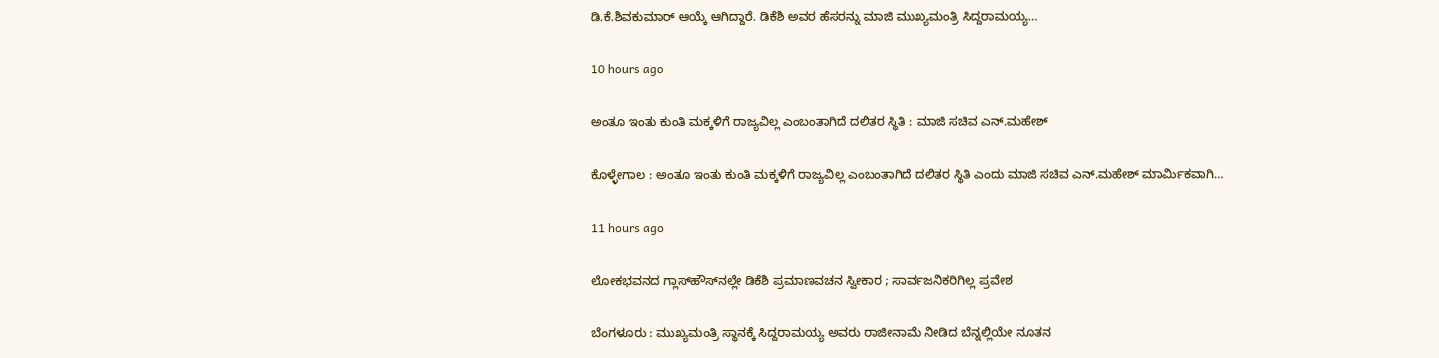ಡಿ.ಕೆ.ಶಿವಕುಮಾರ್‌ ಆಯ್ಕೆ ಆಗಿದ್ದಾರೆ. ಡಿಕೆಶಿ ಅವರ ಹೆಸರನ್ನು ಮಾಜಿ ಮುಖ್ಯಮಂತ್ರಿ ಸಿದ್ದರಾಮಯ್ಯ…

10 hours ago

ಅಂತೂ ಇಂತು ಕುಂತಿ ಮಕ್ಕಳಿಗೆ ರಾಜ್ಯವಿಲ್ಲ ಎಂಬಂತಾಗಿದೆ ದಲಿತರ ಸ್ಥಿತಿ : ಮಾಜಿ ಸಚಿವ ಎನ್.ಮಹೇಶ್‌

ಕೊಳ್ಳೇಗಾಲ : ಅಂತೂ ಇಂತು ಕುಂತಿ ಮಕ್ಕಳಿಗೆ ರಾಜ್ಯವಿಲ್ಲ ಎಂಬಂತಾಗಿದೆ ದಲಿತರ ಸ್ಥಿತಿ ಎಂದು ಮಾಜಿ ಸಚಿವ ಎನ್‌.ಮಹೇಶ್‌ ಮಾರ್ಮಿಕವಾಗಿ…

11 hours ago

ಲೋಕಭವನದ ಗ್ಲಾಸ್‌ಹೌಸ್‌ನಲ್ಲೇ ಡಿಕೆಶಿ ಪ್ರಮಾಣವಚನ ಸ್ವೀಕಾರ ; ಸಾರ್ವಜನಿಕರಿಗಿಲ್ಲ ಪ್ರವೇಶ

ಬೆಂಗಳೂರು : ಮುಖ್ಯಮಂತ್ರಿ ಸ್ಥಾನಕ್ಕೆ ಸಿದ್ದರಾಮಯ್ಯ ಅವರು ರಾಜೀನಾಮೆ ನೀಡಿದ ಬೆನ್ನಲ್ಲಿಯೇ ನೂತನ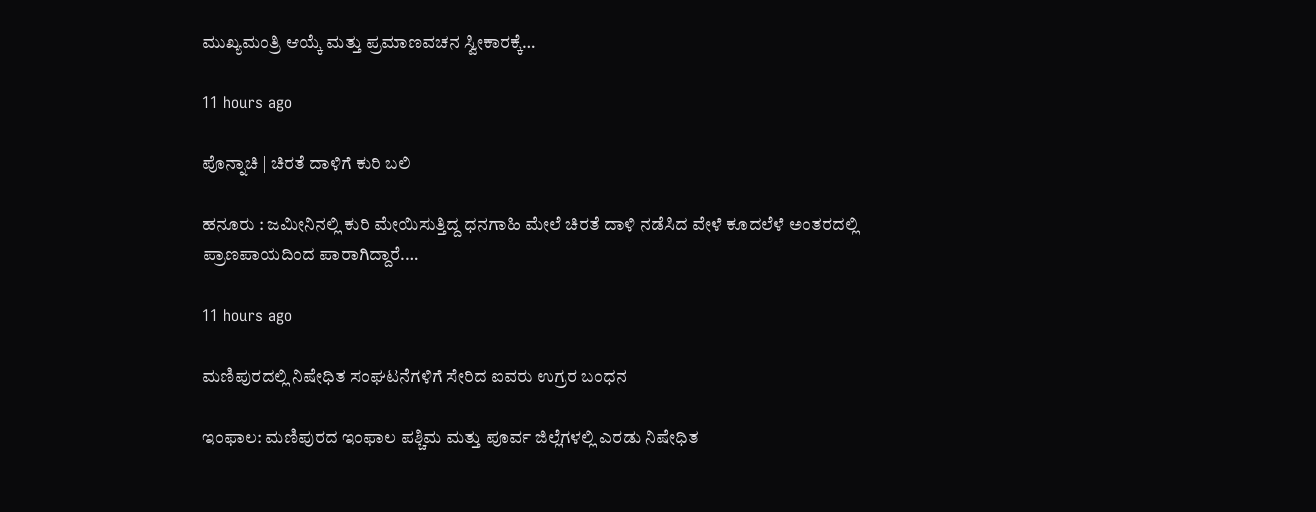ಮುಖ್ಯಮಂತ್ರಿ ಆಯ್ಕೆ ಮತ್ತು ಪ್ರಮಾಣವಚನ ಸ್ವೀಕಾರಕ್ಕೆ…

11 hours ago

ಪೊನ್ನಾಚಿ | ಚಿರತೆ ದಾಳಿಗೆ ಕುರಿ ಬಲಿ

ಹನೂರು : ಜಮೀನಿನಲ್ಲಿ ಕುರಿ ಮೇಯಿಸುತ್ತಿದ್ದ ಧನಗಾಹಿ ಮೇಲೆ ಚಿರತೆ ದಾಳಿ ನಡೆಸಿದ ವೇಳೆ ಕೂದಲೆಳೆ ಅಂತರದಲ್ಲಿ ಪ್ರಾಣಪಾಯದಿಂದ ಪಾರಾಗಿದ್ದಾರೆ.…

11 hours ago

ಮಣಿಪುರದಲ್ಲಿ ನಿಷೇಧಿತ ಸಂಘಟನೆಗಳಿಗೆ ಸೇರಿದ ಐವರು ಉಗ್ರರ ಬಂಧನ

ಇಂಫಾಲ: ಮಣಿಪುರದ ಇಂಫಾಲ ಪಶ್ಚಿಮ ಮತ್ತು ಪೂರ್ವ ಜಿಲ್ಲೆಗಳಲ್ಲಿ ಎರಡು ನಿಷೇಧಿತ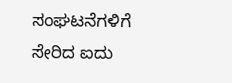ಸಂಘಟನೆಗಳಿಗೆ ಸೇರಿದ ಐದು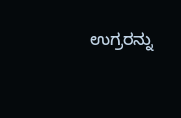ಉಗ್ರರನ್ನು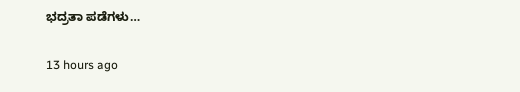ಭದ್ರತಾ ಪಡೆಗಳು…

13 hours ago